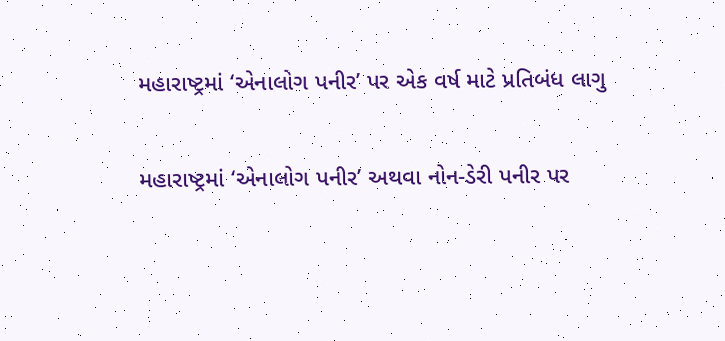મહારાષ્ટ્રમાં ‘એનાલોગ પનીર’ પર એક વર્ષ માટે પ્રતિબંધ લાગુ

મહારાષ્ટ્રમાં ‘એનાલોગ પનીર’ અથવા નોન-ડેરી પનીર પર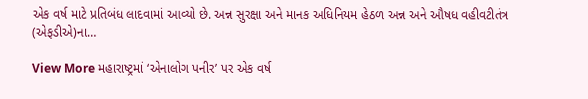એક વર્ષ માટે પ્રતિબંધ લાદવામાં આવ્યો છે. અન્ન સુરક્ષા અને માનક અધિનિયમ હેઠળ અન્ન અને ઔષધ વહીવટીતંત્ર (એફડીએ)ના…

View More મહારાષ્ટ્રમાં ‘એનાલોગ પનીર’ પર એક વર્ષ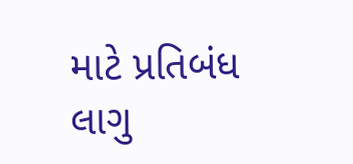માટે પ્રતિબંધ લાગુ